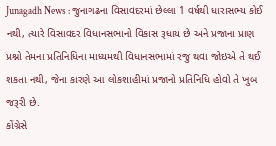Junagadh News : જુનાગઢના વિસાવદરમાં છેલ્લા 1 વર્ષથી ધારાસભ્ય કોઈ નથી, ત્યારે વિસાવદર વિધાનસભાનો વિકાસ રૂધાય છે અને પ્રજાના પ્રાણ પ્રશ્નો તેમના પ્રતિનિધિના માધ્યમથી વિધાનસભામાં રજુ થવા જોઇએ તે થઈ શકતા નથી, જેના કારણે આ લોકશાહીમાં પ્રજાનો પ્રતિનિધિ હોવો તે ખુબ જરૂરી છે.
કોંગ્રેસે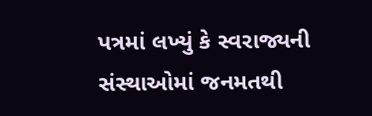પત્રમાં લખ્યું કે સ્વરાજ્યની સંસ્થાઓમાં જનમતથી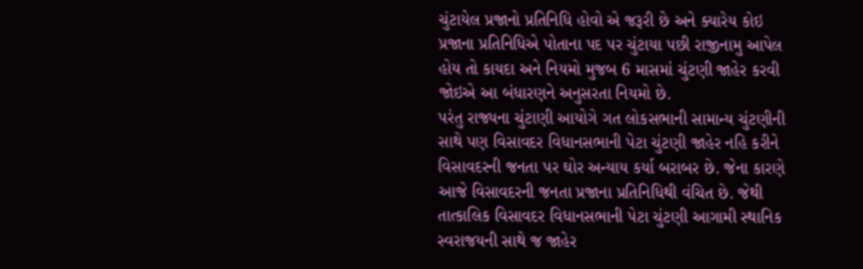ચુંટાયેલ પ્રજાનો પ્રતિનિધિ હોવો એ જરૂરી છે અને ક્યારેય કોઇ પ્રજાના પ્રતિનિધિએ પોતાના પદ પર ચુંટાયા પછી રાજીનામુ આપેલ હોય તો કાયદા અને નિયમો મુજબ 6 માસમાં ચુંટણી જાહેર કરવી જોઇએ આ બંધારણને અનુસરતા નિયમો છે.
પરંતુ રાજ્યના ચુંટાણી આયોગે ગત લોકસભાની સામાન્ય ચુંટણીની સાથે પણ વિસાવદર વિધાનસભાની પેટા ચુંટણી જાહેર નહિ કરીને વિસાવદરની જનતા પર ઘોર અન્યાય કર્યા બરાબર છે. જેના કારણે આજે વિસાવદરની જનતા પ્રજાના પ્રતિનિધિથી વંચિત છે. જેથી તાત્કાલિક વિસાવદર વિધાનસભાની પેટા ચુંટણી આગામી સ્થાનિક સ્વરાજયની સાથે જ જાહેર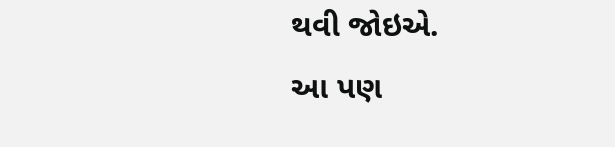થવી જોઇએ.
આ પણ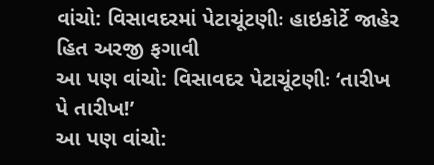વાંચો: વિસાવદરમાં પેટાચૂંટણીઃ હાઇકોર્ટે જાહેર હિત અરજી ફગાવી
આ પણ વાંચો: વિસાવદર પેટાચૂંટણીઃ ‘તારીખ પે તારીખ!’
આ પણ વાંચો: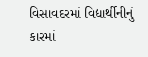વિસાવદરમાં વિદ્યાર્થીનીનું કારમાં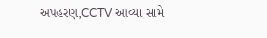અપહરણ,CCTV આવ્યા સામે